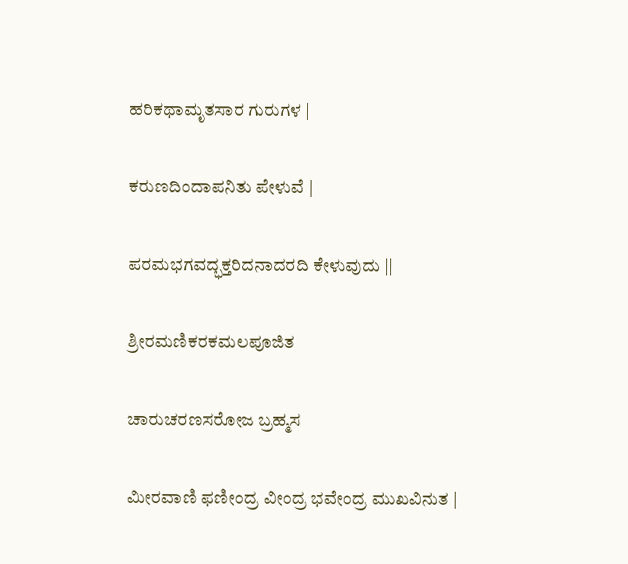ಹರಿಕಥಾಮೃತಸಾರ ಗುರುಗಳ |

ಕರುಣದಿಂದಾಪನಿತು ಪೇಳುವೆ |

ಪರಮಭಗವದ್ಭಕ್ತರಿದನಾದರದಿ ಕೇಳುವುದು ||

ಶ್ರೀರಮಣಿಕರಕಮಲಪೂಜಿತ

ಚಾರುಚರಣಸರೋಜ ಬ್ರಹ್ಮಸ

ಮೀರವಾಣಿ ಫಣೀಂದ್ರ ವೀಂದ್ರ ಭವೇಂದ್ರ ಮುಖವಿನುತ |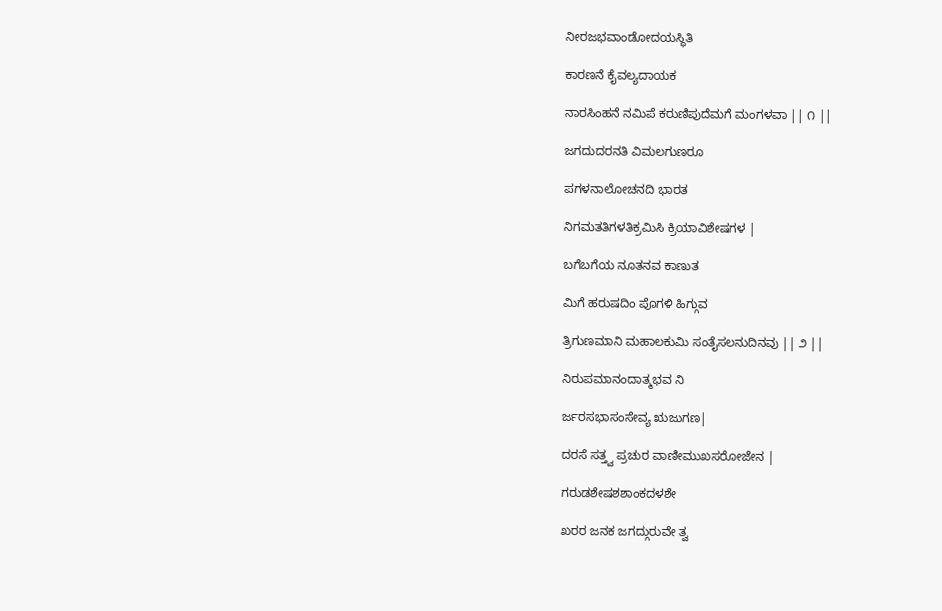ನೀರಜಭವಾಂಡೋದಯಸ್ಥಿತಿ

ಕಾರಣನೆ ಕೈವಲ್ಯದಾಯಕ

ನಾರಸಿಂಹನೆ ನಮಿಪೆ ಕರುಣಿಪುದೆಮಗೆ ಮಂಗಳವಾ || ೧ ||

ಜಗದುದರನತಿ ವಿಮಲಗುಣರೂ

ಪಗಳನಾಲೋಚನದಿ ಭಾರತ

ನಿಗಮತತಿಗಳತಿಕ್ರಮಿಸಿ ಕ್ರಿಯಾವಿಶೇಷಗಳ |

ಬಗೆಬಗೆಯ ನೂತನವ ಕಾಣುತ

ಮಿಗೆ ಹರುಷದಿಂ ಪೊಗಳಿ ಹಿಗ್ಗುವ

ತ್ರಿಗುಣಮಾನಿ ಮಹಾಲಕುಮಿ ಸಂತೈಸಲನುದಿನವು || ೨ ||

ನಿರುಪಮಾನಂದಾತ್ಮಭವ ನಿ

ರ್ಜರಸಭಾಸಂಸೇವ್ಯ ಋಜುಗಣ|

ದರಸೆ ಸತ್ತ್ವ ಪ್ರಚುರ ವಾಣೀಮುಖಸರೋಜೇನ |

ಗರುಡಶೇಷಶಶಾಂಕದಳಶೇ

ಖರರ ಜನಕ ಜಗದ್ಗುರುವೇ ತ್ವ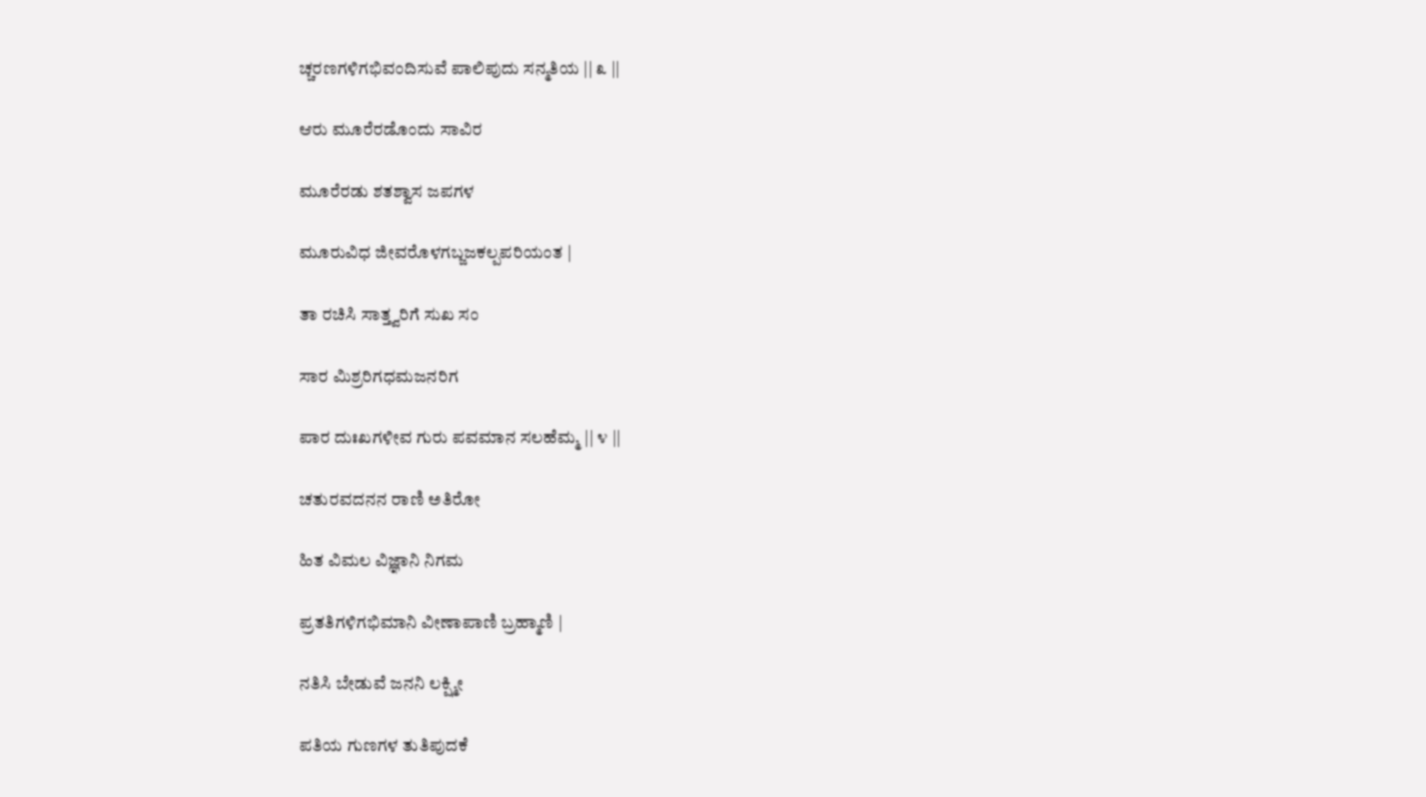ಚ್ಚರಣಗಳಿಗಭಿವಂದಿಸುವೆ ಪಾಲಿಪುದು ಸನ್ಮತಿಯ || ೩ ||

ಆರು ಮೂರೆರಡೊಂದು ಸಾವಿರ

ಮೂರೆರಡು ಶತಶ್ವಾಸ ಜಪಗಳ

ಮೂರುವಿಧ ಜೀವರೊಳಗಬ್ಜಜಕಲ್ಪಪರಿಯಂತ |

ತಾ ರಚಿಸಿ ಸಾತ್ತ್ವರಿಗೆ ಸುಖ ಸಂ

ಸಾರ ಮಿಶ್ರರಿಗಧಮಜನರಿಗ

ಪಾರ ದುಃಖಗಳೀವ ಗುರು ಪವಮಾನ ಸಲಹೆಮ್ಮ || ೪ ||

ಚತುರವದನನ ರಾಣಿ ಅತಿರೋ

ಹಿತ ವಿಮಲ ವಿಜ್ಞಾನಿ ನಿಗಮ

ಪ್ರತತಿಗಳಿಗಭಿಮಾನಿ ವೀಣಾಪಾಣಿ ಬ್ರಹ್ಮಾಣಿ |

ನತಿಸಿ ಬೇಡುವೆ ಜನನಿ ಲಕ್ಷ್ಮೀ

ಪತಿಯ ಗುಣಗಳ ತುತಿಪುದಕೆ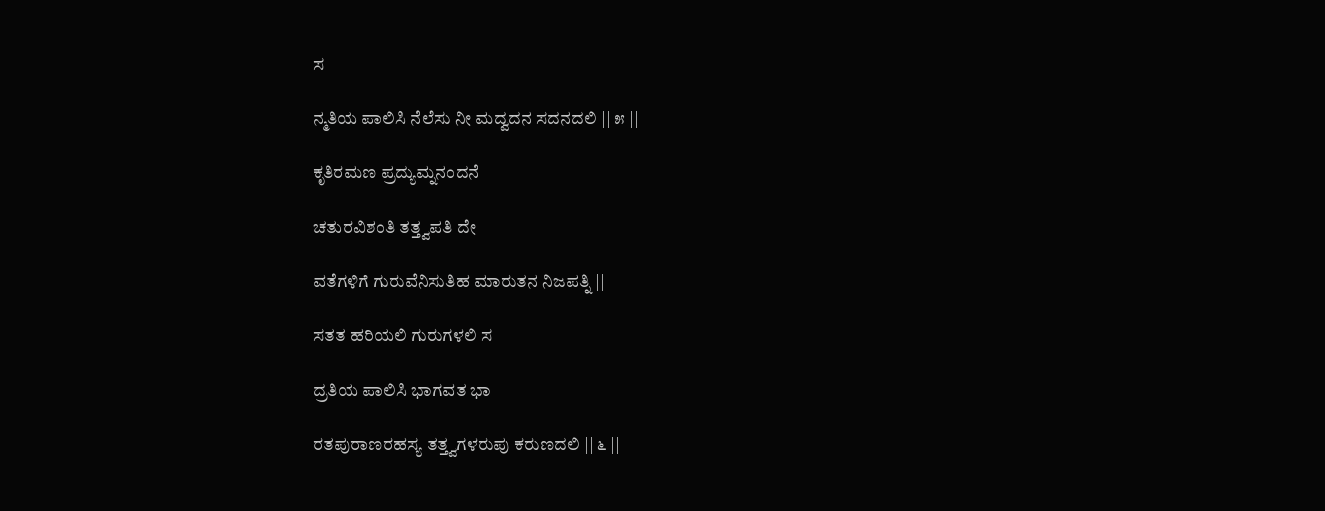ಸ

ನ್ಮತಿಯ ಪಾಲಿಸಿ ನೆಲೆಸು ನೀ ಮದ್ವದನ ಸದನದಲಿ || ೫ ||

ಕೃತಿರಮಣ ಪ್ರದ್ಯುಮ್ನನಂದನೆ

ಚತುರವಿಶಂತಿ ತತ್ತ್ವಪತಿ ದೇ

ವತೆಗಳಿಗೆ ಗುರುವೆನಿಸುತಿಹ ಮಾರುತನ ನಿಜಪತ್ನಿ ||

ಸತತ ಹರಿಯಲಿ ಗುರುಗಳಲಿ ಸ

ದ್ರತಿಯ ಪಾಲಿಸಿ ಭಾಗವತ ಭಾ

ರತಪುರಾಣರಹಸ್ಯ ತತ್ತ್ವಗಳರುಪು ಕರುಣದಲಿ || ೬ ||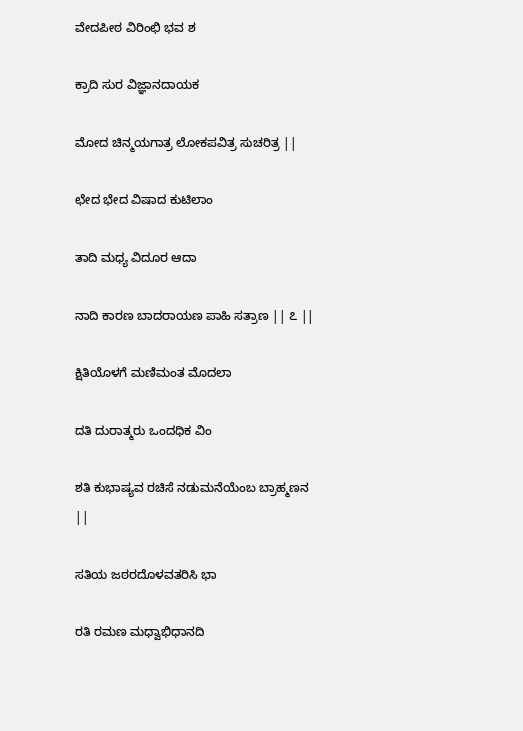ವೇದಪೀಠ ವಿರಿಂಛಿ ಭವ ಶ

ಕ್ರಾದಿ ಸುರ ವಿಜ್ಞಾನದಾಯಕ

ಮೋದ ಚಿನ್ಮಯಗಾತ್ರ ಲೋಕಪವಿತ್ರ ಸುಚರಿತ್ರ ||

ಛೇದ ಭೇದ ವಿಷಾದ ಕುಟಿಲಾಂ

ತಾದಿ ಮಧ್ಯ ವಿದೂರ ಆದಾ

ನಾದಿ ಕಾರಣ ಬಾದರಾಯಣ ಪಾಹಿ ಸತ್ರಾಣ || ೭ ||

ಕ್ಷಿತಿಯೊಳಗೆ ಮಣಿಮಂತ ಮೊದಲಾ

ದತಿ ದುರಾತ್ಮರು ಒಂದಧಿಕ ವಿಂ

ಶತಿ ಕುಭಾಷ್ಯವ ರಚಿಸೆ ನಡುಮನೆಯೆಂಬ ಬ್ರಾಹ್ಮಣನ ||

ಸತಿಯ ಜಠರದೊಳವತರಿಸಿ ಭಾ

ರತಿ ರಮಣ ಮಧ್ವಾಭಿಧಾನದಿ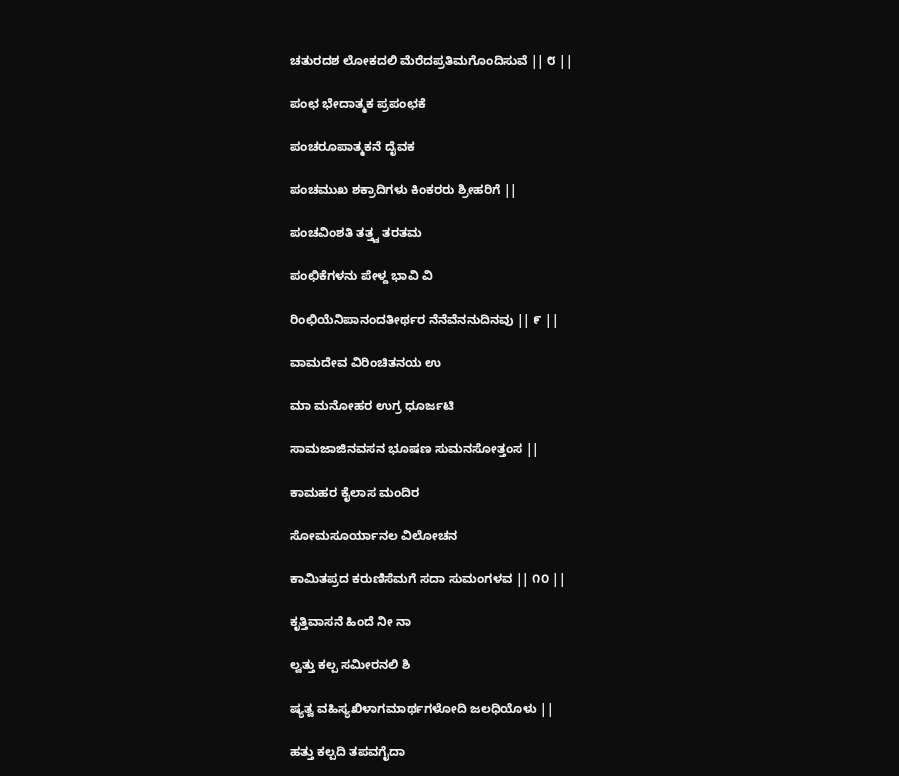ಚತುರದಶ ಲೋಕದಲಿ ಮೆರೆದಪ್ರತಿಮಗೊಂದಿಸುವೆ || ೮ ||

ಪಂಛ ಭೇದಾತ್ಮಕ ಪ್ರಪಂಛಕೆ

ಪಂಚರೂಪಾತ್ಮಕನೆ ದೈವಕ

ಪಂಚಮುಖ ಶಕ್ರಾದಿಗಳು ಕಿಂಕರರು ಶ್ರೀಹರಿಗೆ ||

ಪಂಚವಿಂಶತಿ ತತ್ತ್ವ ತರತಮ

ಪಂಛಿಕೆಗಳನು ಪೇಳ್ದ ಭಾವಿ ವಿ

ರಿಂಛಿಯೆನಿಪಾನಂದತೀರ್ಥರ ನೆನೆವೆನನುದಿನವು || ೯ ||

ವಾಮದೇವ ವಿರಿಂಚಿತನಯ ಉ

ಮಾ ಮನೋಹರ ಉಗ್ರ ಧೂರ್ಜಟಿ

ಸಾಮಜಾಜಿನವಸನ ಭೂಷಣ ಸುಮನಸೋತ್ತಂಸ ||

ಕಾಮಹರ ಕೈಲಾಸ ಮಂದಿರ

ಸೋಮಸೂರ್ಯಾನಲ ವಿಲೋಚನ

ಕಾಮಿತಪ್ರದ ಕರುಣಿಸೆಮಗೆ ಸದಾ ಸುಮಂಗಳವ || ೧೦ ||

ಕೃತ್ತಿವಾಸನೆ ಹಿಂದೆ ನೀ ನಾ

ಲ್ವತ್ತು ಕಲ್ಪ ಸಮೀರನಲಿ ಶಿ

ಷ್ಯತ್ವ ವಹಿಸ್ಯಖಿಳಾಗಮಾರ್ಥಗಳೋದಿ ಜಲಧಿಯೊಳು ||

ಹತ್ತು ಕಲ್ಪದಿ ತಪವಗೈದಾ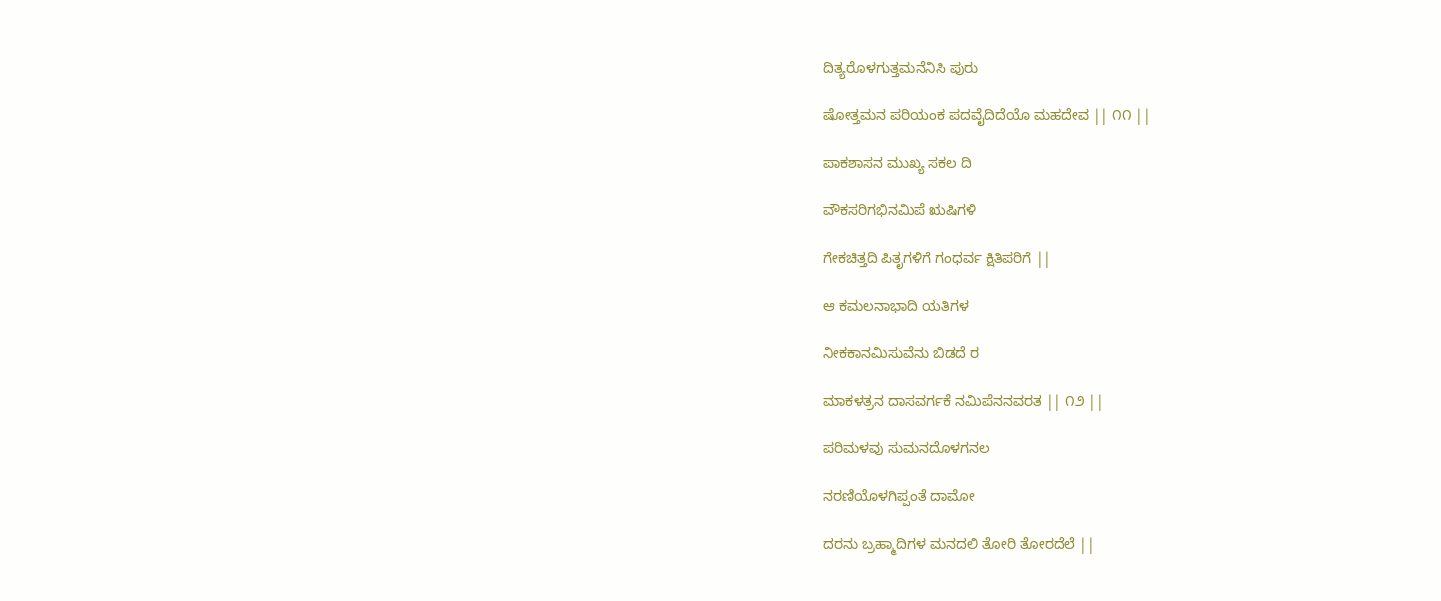ದಿತ್ಯರೊಳಗುತ್ತಮನೆನಿಸಿ ಪುರು

ಷೋತ್ತಮನ ಪರಿಯಂಕ ಪದವೈದಿದೆಯೊ ಮಹದೇವ || ೧೧ ||

ಪಾಕಶಾಸನ ಮುಖ್ಯ ಸಕಲ ದಿ

ವೌಕಸರಿಗಭಿನಮಿಪೆ ಋಷಿಗಳಿ

ಗೇಕಚಿತ್ತದಿ ಪಿತೃಗಳಿಗೆ ಗಂಧರ್ವ ಕ್ಷಿತಿಪರಿಗೆ ||

ಆ ಕಮಲನಾಭಾದಿ ಯತಿಗಳ

ನೀಕಕಾನಮಿಸುವೆನು ಬಿಡದೆ ರ

ಮಾಕಳತ್ರನ ದಾಸವರ್ಗಕೆ ನಮಿಪೆನನವರತ || ೧೨ ||

ಪರಿಮಳವು ಸುಮನದೊಳಗನಲ

ನರಣಿಯೊಳಗಿಪ್ಪಂತೆ ದಾಮೋ

ದರನು ಬ್ರಹ್ಮಾದಿಗಳ ಮನದಲಿ ತೋರಿ ತೋರದೆಲೆ ||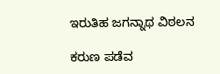ಇರುತಿಹ ಜಗನ್ನಾಥ ವಿಠಲನ

ಕರುಣ ಪಡೆವ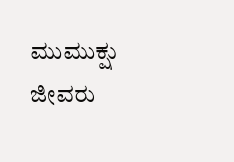ಮುಮುಕ್ಷು ಜೀವರು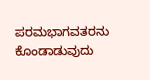ಪರಮಭಾಗವತರನು ಕೊಂಡಾಡುವುದು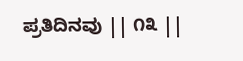ಪ್ರತಿದಿನವು || ೧೩ ||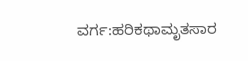ವರ್ಗ:ಹರಿಕಥಾಮೃತಸಾರ